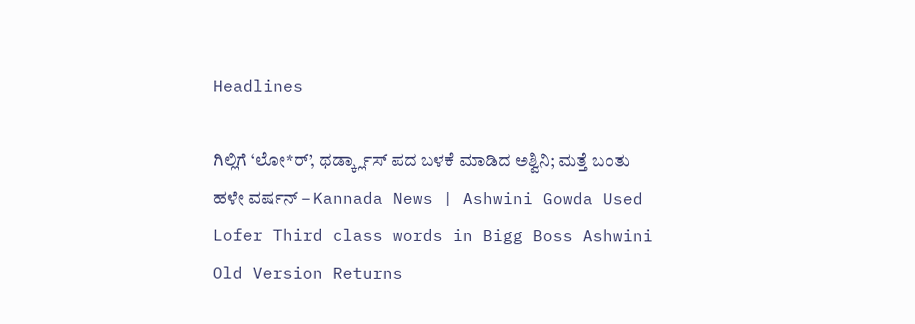Headlines

ಗಿಲ್ಲಿಗೆ ‘ಲೋ*ರ್’, ಥರ್ಡ್ಕ್ಲಾಸ್ ಪದ ಬಳಕೆ ಮಾಡಿದ ಅಶ್ವಿನಿ; ಮತ್ತೆ ಬಂತು ಹಳೇ ವರ್ಷನ್ – Kannada News | Ashwini Gowda Used Lofer Third class words in Bigg Boss Ashwini Old Version Returns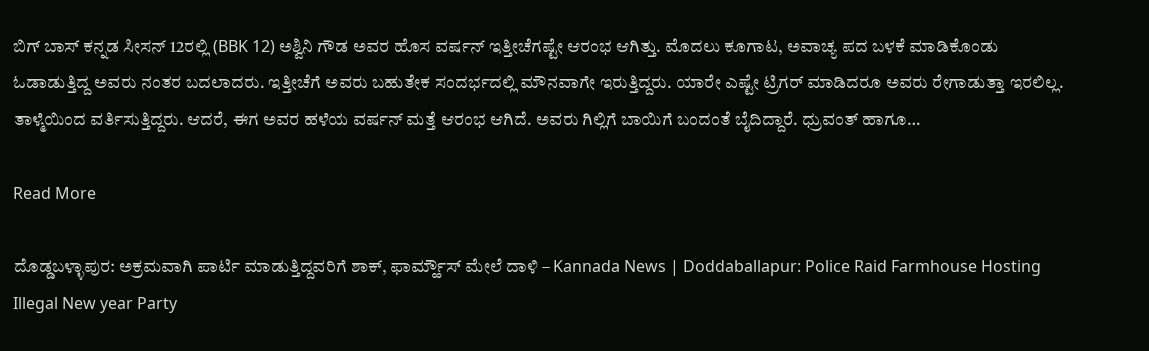ಬಿಗ್ ಬಾಸ್ ಕನ್ನಡ ಸೀಸನ್ 12ರಲ್ಲಿ (BBK 12) ಅಶ್ವಿನಿ ಗೌಡ ಅವರ ಹೊಸ ವರ್ಷನ್ ಇತ್ತೀಚೆಗಷ್ಟೇ ಆರಂಭ ಆಗಿತ್ತು. ಮೊದಲು ಕೂಗಾಟ, ಅವಾಚ್ಯ ಪದ ಬಳಕೆ ಮಾಡಿಕೊಂಡು ಓಡಾಡುತ್ತಿದ್ದ ಅವರು ನಂತರ ಬದಲಾದರು. ಇತ್ತೀಚೆಗೆ ಅವರು ಬಹುತೇಕ ಸಂದರ್ಭದಲ್ಲಿ ಮೌನವಾಗೇ ಇರುತ್ತಿದ್ದರು. ಯಾರೇ ಎಷ್ಟೇ ಟ್ರಿಗರ್ ಮಾಡಿದರೂ ಅವರು ರೇಗಾಡುತ್ತಾ ಇರಲಿಲ್ಲ. ತಾಳ್ಮೆಯಿಂದ ವರ್ತಿಸುತ್ತಿದ್ದರು. ಆದರೆ, ಈಗ ಅವರ ಹಳೆಯ ವರ್ಷನ್ ಮತ್ತೆ ಆರಂಭ ಆಗಿದೆ. ಅವರು ಗಿಲ್ಲಿಗೆ ಬಾಯಿಗೆ ಬಂದಂತೆ ಬೈದಿದ್ದಾರೆ. ಧ್ರುವಂತ್ ಹಾಗೂ…

Read More

ದೊಡ್ಡಬಳ್ಳಾಪುರ: ಅಕ್ರಮವಾಗಿ ಪಾರ್ಟಿ ಮಾಡುತ್ತಿದ್ದವರಿಗೆ ಶಾಕ್, ಫಾರ್ಮ್ಹೌಸ್ ಮೇಲೆ ದಾಳಿ – Kannada News | Doddaballapur: Police Raid Farmhouse Hosting Illegal New year Party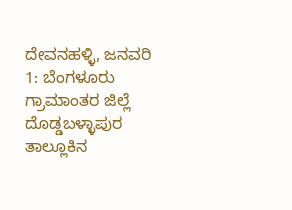ದೇವನಹಳ್ಳಿ, ಜನವರಿ 1: ಬೆಂಗಳೂರು ಗ್ರಾಮಾಂತರ ಜಿಲ್ಲೆ ದೊಡ್ಡಬಳ್ಳಾಪುರ ತಾಲ್ಲೂಕಿನ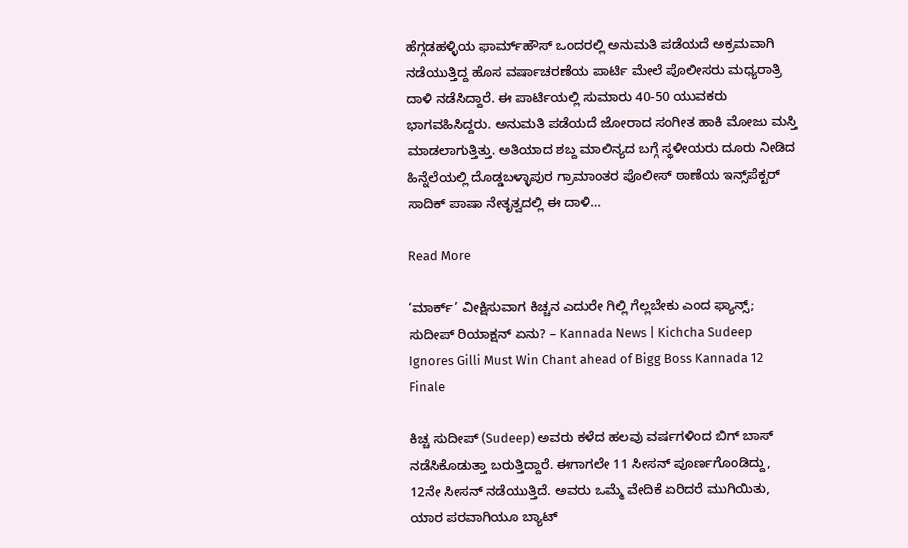ಹೆಗ್ಗಡಹಳ್ಳಿಯ ಫಾರ್ಮ್‌ಹೌಸ್ ಒಂದರಲ್ಲಿ ಅನುಮತಿ ಪಡೆಯದೆ ಅಕ್ರಮವಾಗಿ ನಡೆಯುತ್ತಿದ್ದ ಹೊಸ ವರ್ಷಾಚರಣೆಯ ಪಾರ್ಟಿ ಮೇಲೆ ಪೊಲೀಸರು ಮಧ್ಯರಾತ್ರಿ ದಾಳಿ ನಡೆಸಿದ್ದಾರೆ. ಈ ಪಾರ್ಟಿಯಲ್ಲಿ ಸುಮಾರು 40-50 ಯುವಕರು ಭಾಗವಹಿಸಿದ್ದರು. ಅನುಮತಿ ಪಡೆಯದೆ ಜೋರಾದ ಸಂಗೀತ ಹಾಕಿ ಮೋಜು ಮಸ್ತಿ ಮಾಡಲಾಗುತ್ತಿತ್ತು. ಅತಿಯಾದ ಶಬ್ದ ಮಾಲಿನ್ಯದ ಬಗ್ಗೆ ಸ್ಥಳೀಯರು ದೂರು ನೀಡಿದ ಹಿನ್ನೆಲೆಯಲ್ಲಿ ದೊಡ್ಡಬಳ್ಳಾಪುರ ಗ್ರಾಮಾಂತರ ಪೊಲೀಸ್ ಠಾಣೆಯ ಇನ್ಸ್‌ಪೆಕ್ಟರ್ ಸಾದಿಕ್ ಪಾಷಾ ನೇತೃತ್ವದಲ್ಲಿ ಈ ದಾಳಿ…

Read More

‘ಮಾರ್ಕ್’ ವೀಕ್ಷಿಸುವಾಗ ಕಿಚ್ಚನ ಎದುರೇ ಗಿಲ್ಲಿ ಗೆಲ್ಲಬೇಕು ಎಂದ ಫ್ಯಾನ್ಸ್; ಸುದೀಪ್ ರಿಯಾಕ್ಷನ್ ಏನು? – Kannada News | Kichcha Sudeep Ignores Gilli Must Win Chant ahead of Bigg Boss Kannada 12 Finale

ಕಿಚ್ಚ ಸುದೀಪ್ (Sudeep) ಅವರು ಕಳೆದ ಹಲವು ವರ್ಷಗಳಿಂದ ಬಿಗ್ ಬಾಸ್ ನಡೆಸಿಕೊಡುತ್ತಾ ಬರುತ್ತಿದ್ದಾರೆ. ಈಗಾಗಲೇ 11 ಸೀಸನ್ ಪೂರ್ಣಗೊಂಡಿದ್ದು, 12ನೇ ಸೀಸನ್ ನಡೆಯುತ್ತಿದೆ. ಅವರು ಒಮ್ಮೆ ವೇದಿಕೆ ಏರಿದರೆ ಮುಗಿಯಿತು, ಯಾರ ಪರವಾಗಿಯೂ ಬ್ಯಾಟ್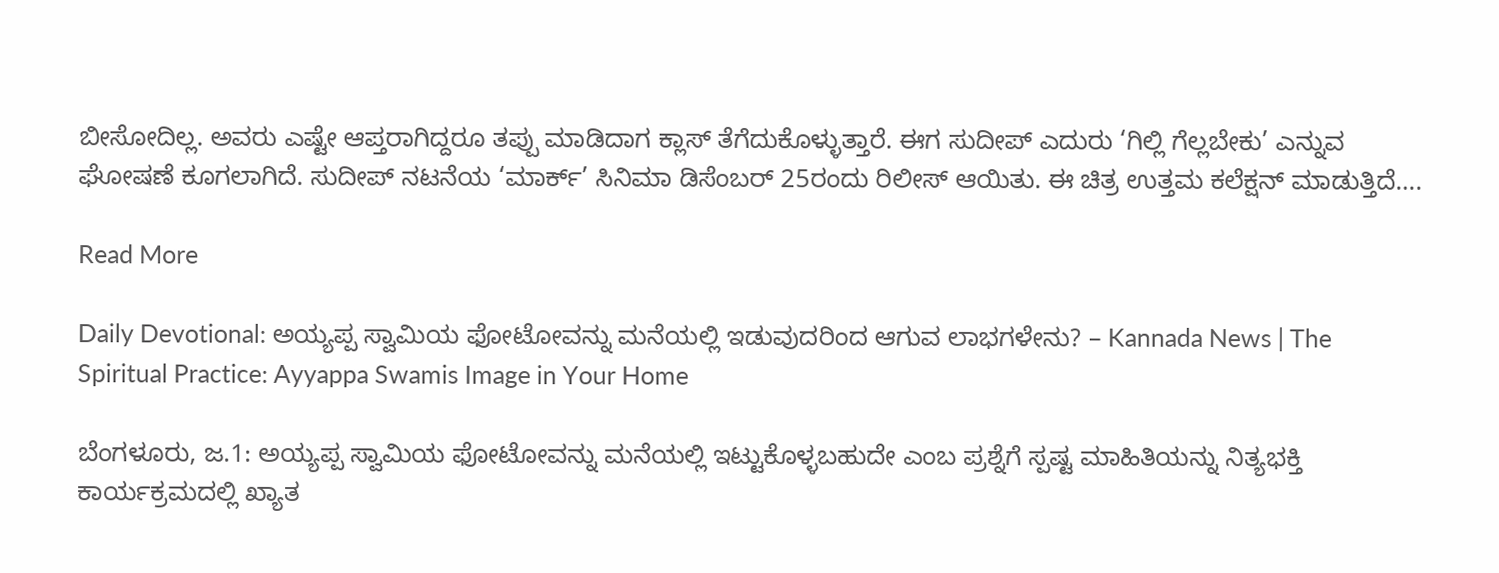ಬೀಸೋದಿಲ್ಲ. ಅವರು ಎಷ್ಟೇ ಆಪ್ತರಾಗಿದ್ದರೂ ತಪ್ಪು ಮಾಡಿದಾಗ ಕ್ಲಾಸ್ ತೆಗೆದುಕೊಳ್ಳುತ್ತಾರೆ. ಈಗ ಸುದೀಪ್ ಎದುರು ‘ಗಿಲ್ಲಿ ಗೆಲ್ಲಬೇಕು’ ಎನ್ನುವ ಘೋಷಣೆ ಕೂಗಲಾಗಿದೆ. ಸುದೀಪ್ ನಟನೆಯ ‘ಮಾರ್ಕ್’ ಸಿನಿಮಾ ಡಿಸೆಂಬರ್ 25ರಂದು ರಿಲೀಸ್ ಆಯಿತು. ಈ ಚಿತ್ರ ಉತ್ತಮ ಕಲೆಕ್ಷನ್ ಮಾಡುತ್ತಿದೆ….

Read More

Daily Devotional: ಅಯ್ಯಪ್ಪ ಸ್ವಾಮಿಯ ಫೋಟೋವನ್ನು ಮನೆಯಲ್ಲಿ ಇಡುವುದರಿಂದ ಆಗುವ ಲಾಭಗಳೇನು? – Kannada News | The Spiritual Practice: Ayyappa Swamis Image in Your Home

ಬೆಂಗಳೂರು, ಜ.1: ಅಯ್ಯಪ್ಪ ಸ್ವಾಮಿಯ ಫೋಟೋವನ್ನು ಮನೆಯಲ್ಲಿ ಇಟ್ಟುಕೊಳ್ಳಬಹುದೇ ಎಂಬ ಪ್ರಶ್ನೆಗೆ ಸ್ಪಷ್ಟ ಮಾಹಿತಿಯನ್ನು ನಿತ್ಯಭಕ್ತಿ ಕಾರ್ಯಕ್ರಮದಲ್ಲಿ ಖ್ಯಾತ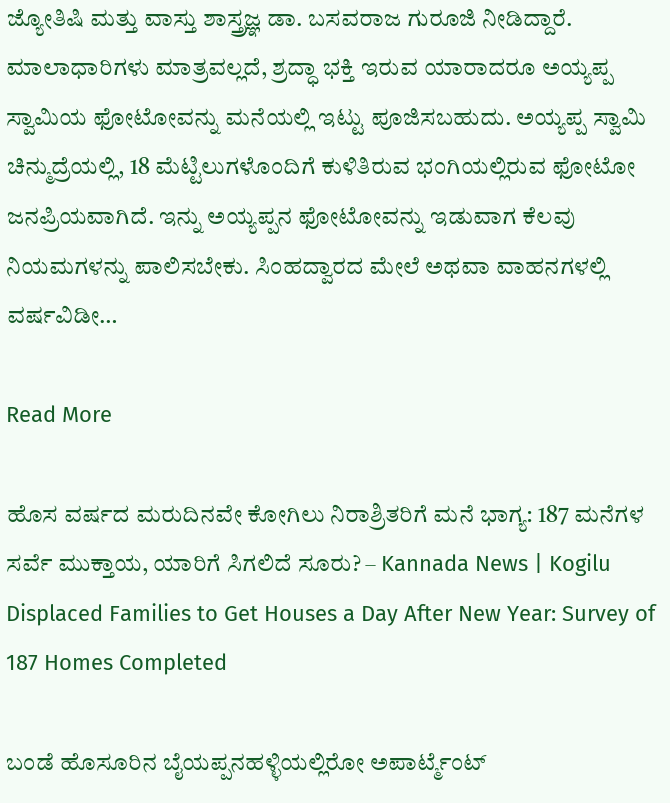ಜ್ಯೋತಿಷಿ ಮತ್ತು ವಾಸ್ತು ಶಾಸ್ತ್ರಜ್ಞ ಡಾ. ಬಸವರಾಜ ಗುರೂಜಿ ನೀಡಿದ್ದಾರೆ. ಮಾಲಾಧಾರಿಗಳು ಮಾತ್ರವಲ್ಲದೆ, ಶ್ರದ್ಧಾ ಭಕ್ತಿ ಇರುವ ಯಾರಾದರೂ ಅಯ್ಯಪ್ಪ ಸ್ವಾಮಿಯ ಫೋಟೋವನ್ನು ಮನೆಯಲ್ಲಿ ಇಟ್ಟು ಪೂಜಿಸಬಹುದು. ಅಯ್ಯಪ್ಪ ಸ್ವಾಮಿ ಚಿನ್ಮುದ್ರೆಯಲ್ಲಿ, 18 ಮೆಟ್ಟಿಲುಗಳೊಂದಿಗೆ ಕುಳಿತಿರುವ ಭಂಗಿಯಲ್ಲಿರುವ ಫೋಟೋ ಜನಪ್ರಿಯವಾಗಿದೆ. ಇನ್ನು ಅಯ್ಯಪ್ಪನ ಫೋಟೋವನ್ನು ಇಡುವಾಗ ಕೆಲವು ನಿಯಮಗಳನ್ನು ಪಾಲಿಸಬೇಕು. ಸಿಂಹದ್ವಾರದ ಮೇಲೆ ಅಥವಾ ವಾಹನಗಳಲ್ಲಿ ವರ್ಷವಿಡೀ…

Read More

ಹೊಸ ವರ್ಷದ ಮರುದಿನವೇ ಕೋಗಿಲು ನಿರಾಶ್ರಿತರಿಗೆ ಮನೆ ಭಾಗ್ಯ: 187 ಮನೆಗಳ ಸರ್ವೆ ಮುಕ್ತಾಯ, ಯಾರಿಗೆ ಸಿಗಲಿದೆ ಸೂರು? – Kannada News | Kogilu Displaced Families to Get Houses a Day After New Year: Survey of 187 Homes Completed

ಬಂಡೆ ಹೊಸೂರಿನ ಬೈಯಪ್ಪನಹಳ್ಳಿಯಲ್ಲಿರೋ ಅಪಾರ್ಟ್ಮೆಂಟ್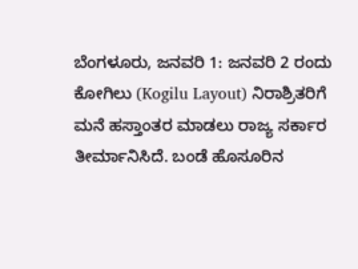ಬೆಂಗಳೂರು, ಜನವರಿ 1: ಜನವರಿ 2 ರಂದು ಕೋಗಿಲು (Kogilu Layout) ನಿರಾಶ್ರಿತರಿಗೆ ಮನೆ ಹಸ್ತಾಂತರ ಮಾಡಲು ರಾಜ್ಯ ಸರ್ಕಾರ ತೀರ್ಮಾನಿಸಿದೆ. ಬಂಡೆ ಹೊಸೂರಿನ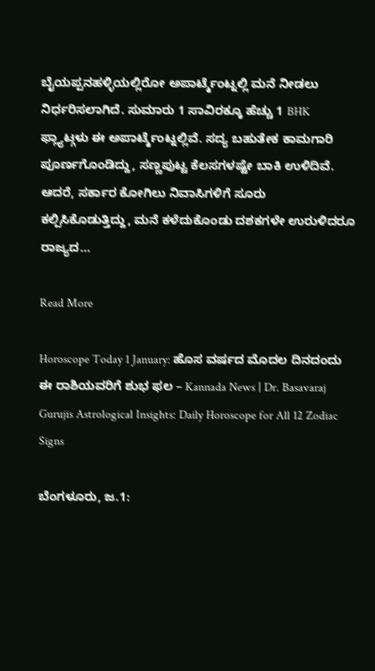ಬೈಯಪ್ಪನಹಳ್ಳಿಯಲ್ಲಿರೋ ಅಪಾರ್ಟ್ಮೆಂಟ್ನಲ್ಲಿ ಮನೆ ನೀಡಲು ನಿರ್ಧರಿಸಲಾಗಿದೆ. ಸುಮಾರು 1 ಸಾವಿರಕ್ಕೂ ಹೆಚ್ಚು 1 BHK ಫ್ಲ್ಯಾಟ್ಗಳು ಈ ಅಪಾರ್ಟ್ಮೆಂಟ್ನಲ್ಲಿವೆ. ಸದ್ಯ ಬಹುತೇಕ ಕಾಮಗಾರಿ ಪೂರ್ಣಗೊಂಡಿದ್ದು, ಸಣ್ಣಪುಟ್ಟ ಕೆಲಸಗಳಷ್ಟೇ ಬಾಕಿ ಉಳಿದಿವೆ. ಆದರೆ, ಸರ್ಕಾರ ಕೋಗಿಲು ನಿವಾಸಿಗಳಿಗೆ ಸೂರು ಕಲ್ಪಿಸಿಕೊಡುತ್ತಿದ್ದು, ಮನೆ ಕಳೆದುಕೊಂಡು ದಶಕಗಳೇ ಉರುಳಿದರೂ ರಾಜ್ಯದ…

Read More

Horoscope Today 1 January: ಹೊಸ ವರ್ಷದ ಮೊದಲ ದಿನದಂದು ಈ ರಾಶಿಯವರಿಗೆ ಶುಭ ಫಲ – Kannada News | Dr. Basavaraj Gurujis Astrological Insights: Daily Horoscope for All 12 Zodiac Signs

ಬೆಂಗಳೂರು, ಜ.1: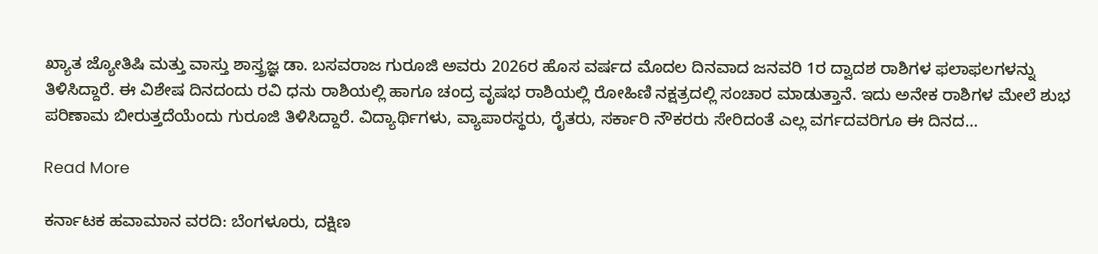ಖ್ಯಾತ ಜ್ಯೋತಿಷಿ ಮತ್ತು ವಾಸ್ತು ಶಾಸ್ತ್ರಜ್ಞ ಡಾ. ಬಸವರಾಜ ಗುರೂಜಿ ಅವರು 2026ರ ಹೊಸ ವರ್ಷದ ಮೊದಲ ದಿನವಾದ ಜನವರಿ 1ರ ದ್ವಾದಶ ರಾಶಿಗಳ ಫಲಾಫಲಗಳನ್ನು ತಿಳಿಸಿದ್ದಾರೆ. ಈ ವಿಶೇಷ ದಿನದಂದು ರವಿ ಧನು ರಾಶಿಯಲ್ಲಿ ಹಾಗೂ ಚಂದ್ರ ವೃಷಭ ರಾಶಿಯಲ್ಲಿ ರೋಹಿಣಿ ನಕ್ಷತ್ರದಲ್ಲಿ ಸಂಚಾರ ಮಾಡುತ್ತಾನೆ. ಇದು ಅನೇಕ ರಾಶಿಗಳ ಮೇಲೆ ಶುಭ ಪರಿಣಾಮ ಬೀರುತ್ತದೆಯೆಂದು ಗುರೂಜಿ ತಿಳಿಸಿದ್ದಾರೆ. ವಿದ್ಯಾರ್ಥಿಗಳು, ವ್ಯಾಪಾರಸ್ಥರು, ರೈತರು, ಸರ್ಕಾರಿ ನೌಕರರು ಸೇರಿದಂತೆ ಎಲ್ಲ ವರ್ಗದವರಿಗೂ ಈ ದಿನದ…

Read More

ಕರ್ನಾಟಕ ಹವಾಮಾನ ವರದಿ: ಬೆಂಗಳೂರು, ದಕ್ಷಿಣ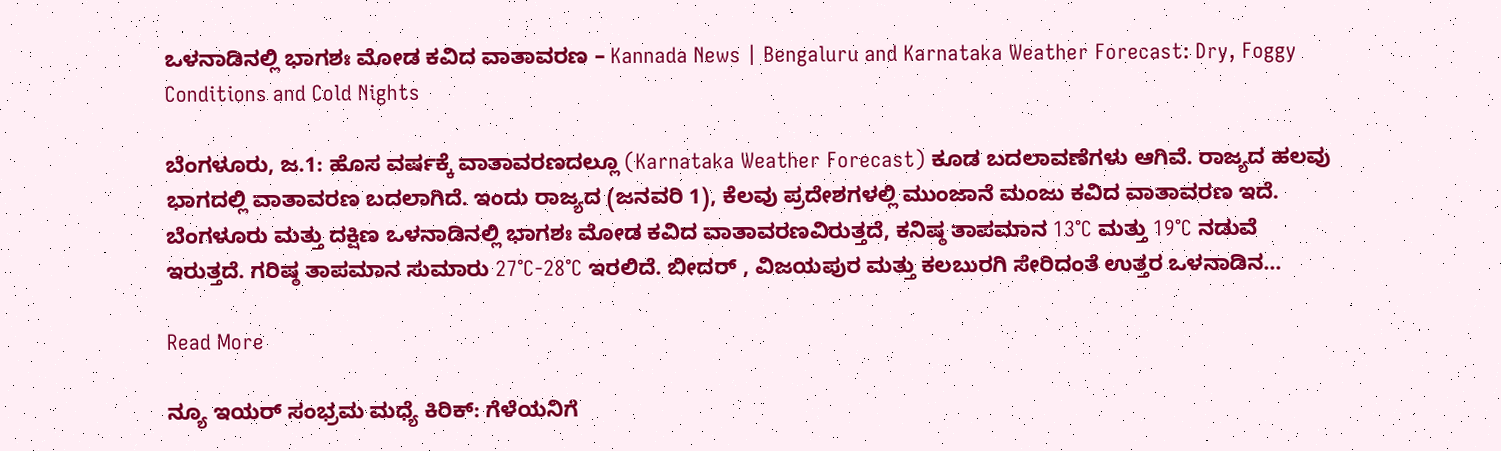ಒಳನಾಡಿನಲ್ಲಿ ಭಾಗಶಃ ಮೋಡ ಕವಿದ ವಾತಾವರಣ – Kannada News | Bengaluru and Karnataka Weather Forecast: Dry, Foggy Conditions and Cold Nights

ಬೆಂಗಳೂರು, ಜ.1: ಹೊಸ ವರ್ಷಕ್ಕೆ ವಾತಾವರಣದಲ್ಲೂ (Karnataka Weather Forecast) ಕೂಡ ಬದಲಾವಣೆಗಳು ಆಗಿವೆ. ರಾಜ್ಯದ ಹಲವು ಭಾಗದಲ್ಲಿ ವಾತಾವರಣ ಬದಲಾಗಿದೆ. ಇಂದು ರಾಜ್ಯದ (ಜನವರಿ 1), ಕೆಲವು ಪ್ರದೇಶಗಳಲ್ಲಿ ಮುಂಜಾನೆ ಮಂಜು ಕವಿದ ವಾತಾವರಣ ಇದೆ. ಬೆಂಗಳೂರು ಮತ್ತು ದಕ್ಷಿಣ ಒಳನಾಡಿನಲ್ಲಿ ಭಾಗಶಃ ಮೋಡ ಕವಿದ ವಾತಾವರಣವಿರುತ್ತದೆ, ಕನಿಷ್ಠ ತಾಪಮಾನ 13°C ಮತ್ತು 19°C ನಡುವೆ ಇರುತ್ತದೆ. ಗರಿಷ್ಠ ತಾಪಮಾನ ಸುಮಾರು 27°C-28°C ಇರಲಿದೆ. ಬೀದರ್ , ವಿಜಯಪುರ ಮತ್ತು ಕಲಬುರಗಿ ಸೇರಿದಂತೆ ಉತ್ತರ ಒಳನಾಡಿನ…

Read More

ನ್ಯೂ ಇಯರ್ ಸಂಭ್ರಮ ಮಧ್ಯೆ ಕಿರಿಕ್: ಗೆಳೆಯನಿಗೆ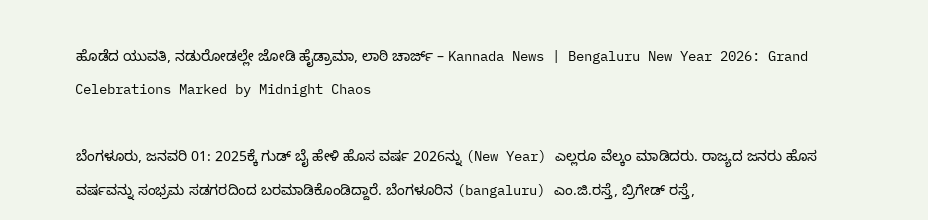ಹೊಡೆದ ಯುವತಿ, ನಡುರೋಡಲ್ಲೇ ಜೋಡಿ ಹೈಡ್ರಾಮಾ, ಲಾಠಿ ಚಾರ್ಜ್ – Kannada News | Bengaluru New Year 2026: Grand Celebrations Marked by Midnight Chaos

ಬೆಂಗಳೂರು, ಜನವರಿ 01: 2025ಕ್ಕೆ ಗುಡ್ ಬೈ ಹೇಳಿ ಹೊಸ ವರ್ಷ 2026ನ್ನು (New Year) ಎಲ್ಲರೂ ವೆಲ್ಕಂ ಮಾಡಿದರು. ರಾಜ್ಯದ ಜನರು ಹೊಸ ವರ್ಷವನ್ನು ಸಂಭ್ರಮ ಸಡಗರದಿಂದ ಬರಮಾಡಿಕೊಂಡಿದ್ದಾರೆ. ಬೆಂಗಳೂರಿನ (bangaluru) ಎಂ.ಜಿ.ರಸ್ತೆ, ಬ್ರಿಗೇಡ್ ರಸ್ತೆ,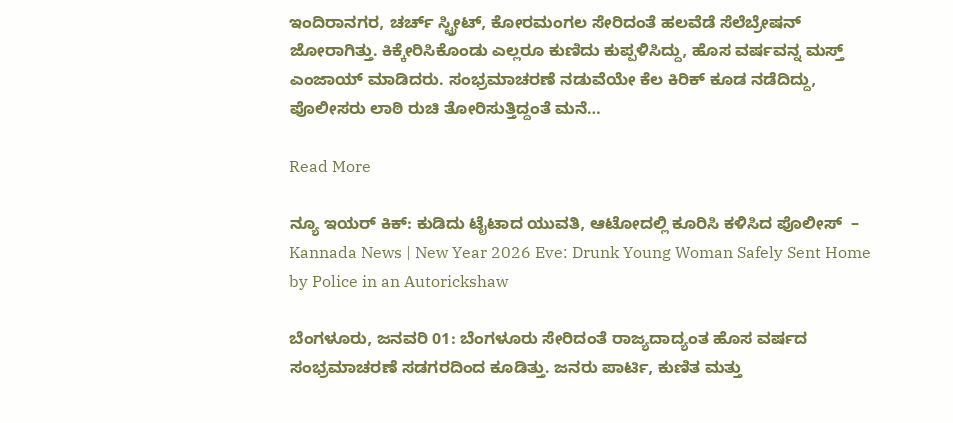ಇಂದಿರಾನಗರ, ಚರ್ಚ್ ಸ್ಟ್ರೀಟ್, ಕೋರಮಂಗಲ ಸೇರಿದಂತೆ ಹಲವೆಡೆ ಸೆಲೆಬ್ರೇಷನ್ ಜೋರಾಗಿತ್ತು. ಕಿಕ್ಕೇರಿಸಿಕೊಂಡು ಎಲ್ಲರೂ ಕುಣಿದು ಕುಪ್ಪಳಿಸಿದ್ದು, ಹೊಸ ವರ್ಷವನ್ನ ಮಸ್ತ್ ಎಂಜಾಯ್ ಮಾಡಿದರು. ಸಂಭ್ರಮಾಚರಣೆ ನಡುವೆಯೇ ಕೆಲ ಕಿರಿಕ್ ಕೂಡ ನಡೆದಿದ್ದು, ಪೊಲೀಸರು ಲಾಠಿ ರುಚಿ ತೋರಿಸುತ್ತಿದ್ದಂತೆ ಮನೆ…

Read More

ನ್ಯೂ ಇಯರ್ ಕಿಕ್: ಕುಡಿದು ಟೈಟಾದ ಯುವತಿ, ಆಟೋದಲ್ಲಿ ಕೂರಿಸಿ ಕಳಿಸಿದ ಪೊಲೀಸ್  – Kannada News | New Year 2026 Eve: Drunk Young Woman Safely Sent Home by Police in an Autorickshaw

ಬೆಂಗಳೂರು, ಜನವರಿ 01: ಬೆಂಗಳೂರು ಸೇರಿದಂತೆ ರಾಜ್ಯದಾದ್ಯಂತ ಹೊಸ ವರ್ಷದ ಸಂಭ್ರಮಾಚರಣೆ ಸಡಗರದಿಂದ ಕೂಡಿತ್ತು. ಜನರು ಪಾರ್ಟಿ, ಕುಣಿತ ಮತ್ತು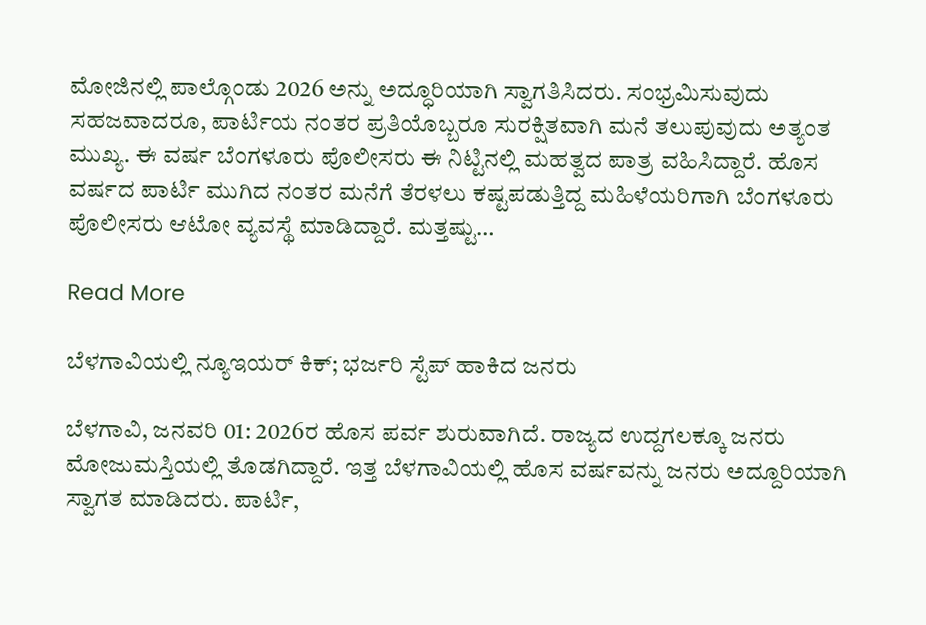ಮೋಜಿನಲ್ಲಿ ಪಾಲ್ಗೊಂಡು 2026 ಅನ್ನು ಅದ್ಧೂರಿಯಾಗಿ ಸ್ವಾಗತಿಸಿದರು. ಸಂಭ್ರಮಿಸುವುದು ಸಹಜವಾದರೂ, ಪಾರ್ಟಿಯ ನಂತರ ಪ್ರತಿಯೊಬ್ಬರೂ ಸುರಕ್ಷಿತವಾಗಿ ಮನೆ ತಲುಪುವುದು ಅತ್ಯಂತ ಮುಖ್ಯ. ಈ ವರ್ಷ ಬೆಂಗಳೂರು ಪೊಲೀಸರು ಈ ನಿಟ್ಟಿನಲ್ಲಿ ಮಹತ್ವದ ಪಾತ್ರ ವಹಿಸಿದ್ದಾರೆ. ಹೊಸ ವರ್ಷದ ಪಾರ್ಟಿ ಮುಗಿದ ನಂತರ ಮನೆಗೆ ತೆರಳಲು ಕಷ್ಟಪಡುತ್ತಿದ್ದ ಮಹಿಳೆಯರಿಗಾಗಿ ಬೆಂಗಳೂರು ಪೊಲೀಸರು ಆಟೋ ವ್ಯವಸ್ಥೆ ಮಾಡಿದ್ದಾರೆ. ಮತ್ತಷ್ಟು…

Read More

ಬೆಳಗಾವಿಯಲ್ಲಿ ನ್ಯೂಇಯರ್ ಕಿಕ್; ಭರ್ಜರಿ ಸ್ಟೆಪ್ ಹಾಕಿದ ಜನರು

ಬೆಳಗಾವಿ, ಜನವರಿ 01: 2026ರ ಹೊಸ ಪರ್ವ ಶುರುವಾಗಿದೆ. ರಾಜ್ಯದ ಉದ್ದಗಲಕ್ಕೂ ಜನರು ಮೋಜುಮಸ್ತಿಯಲ್ಲಿ ತೊಡಗಿದ್ದಾರೆ. ಇತ್ತ ಬೆಳಗಾವಿಯಲ್ಲಿ ಹೊಸ ವರ್ಷವನ್ನು ಜನರು ಅದ್ದೂರಿಯಾಗಿ ಸ್ವಾಗತ ಮಾಡಿದರು. ಪಾರ್ಟಿ,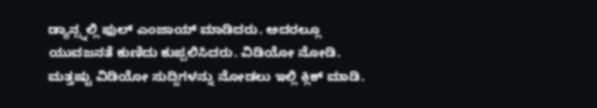ಡ್ಯಾನ್ಸ್ನಲ್ಲಿ ಫುಲ್ ಎಂಜಾಯ್ ಮಾಡಿದರು. ಅದರಲ್ಲೂ ಯುವಜನತೆ ಕುಣಿದು ಕುಪ್ಪಲಿಸಿದರು. ವಿಡಿಯೋ ನೋಡಿ. ಮತ್ತಷ್ಟು ವಿಡಿಯೋ ಸುದ್ದಿಗಳನ್ನು ನೋಡಲು ಇಲ್ಲಿ ಕ್ಲಿಕ್ ಮಾಡಿ.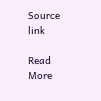Source link

Read More